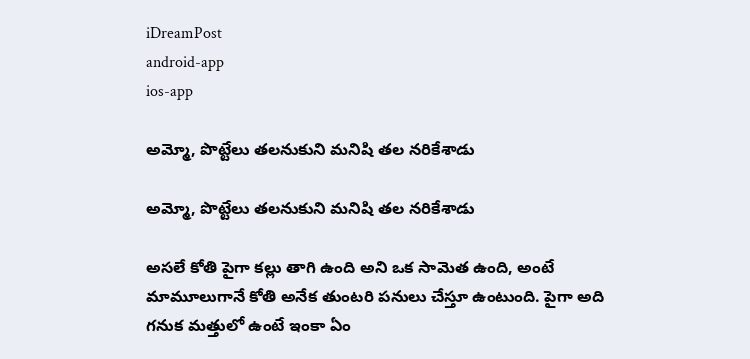iDreamPost
android-app
ios-app

అమ్మో, పొట్టేలు తలనుకుని మనిషి తల నరికేశాడు

అమ్మో, పొట్టేలు తలనుకుని మనిషి తల నరికేశాడు

అసలే కోతి పైగా కల్లు తాగి ఉంది అని ఒక సామెత ఉంది, అంటే మామూలుగానే కోతి అనేక తుంటరి పనులు చేస్తూ ఉంటుంది. పైగా అది గనుక మత్తులో ఉంటే ఇంకా ఏం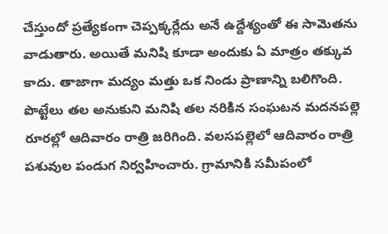చేస్తుందో ప్రత్యేకంగా చెప్పక్కర్లేదు అనే ఉద్దేశ్యంతో ఈ సామెతను వాడుతారు. అయితే మనిషి కూడా అందుకు ఏ మాత్రం తక్కువ కాదు. తాజాగా మద్యం మత్తు ఒక నిండు ప్రాణాన్ని బలిగొంది. పొట్టేలు తల అనుకుని మనిషి తల నరికిన సంఘటన మదనపల్లె రూరల్లో ఆదివారం రాత్రి జరిగింది. వలసపల్లెలో ఆదివారం రాత్రి పశువుల పండుగ నిర్వహించారు. గ్రామానికి సమీపంలో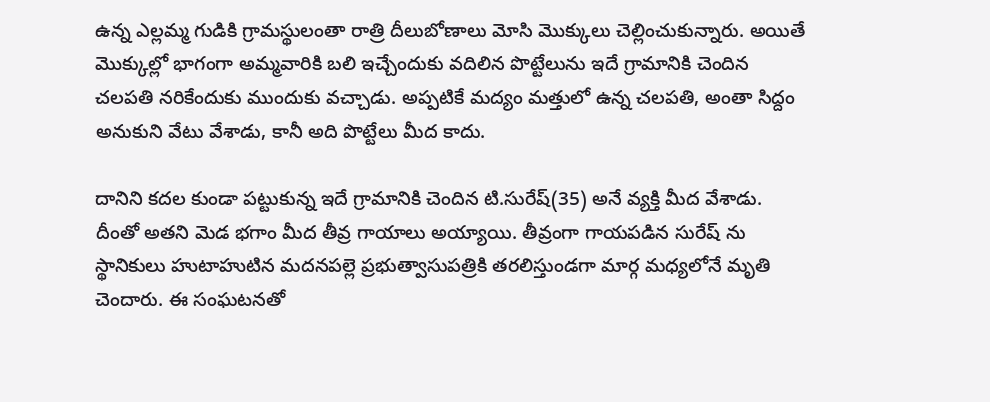ఉన్న ఎల్లమ్మ గుడికి గ్రామస్థులంతా రాత్రి దీలుబోణాలు మోసి మొక్కులు చెల్లించుకున్నారు. అయితే మొక్కుల్లో భాగంగా అమ్మవారికి బలి ఇచ్చేందుకు వదిలిన పొట్టేలును ఇదే గ్రామానికి చెందిన చలపతి నరికేందుకు ముందుకు వచ్చాడు. అప్పటికే మద్యం మత్తులో ఉన్న చలపతి, అంతా సిద్దం అనుకుని వేటు వేశాడు, కానీ అది పొట్టేలు మీద కాదు.

దానిని కదల కుండా పట్టుకున్న ఇదే గ్రామానికి చెందిన టి.సురేష్(35) అనే వ్యక్తి మీద వేశాడు. దీంతో అతని మెడ భగాం మీద తీవ్ర గాయాలు అయ్యాయి. తీవ్రంగా గాయపడిన సురేష్ ను  స్థానికులు హుటాహుటిన మదనపల్లె ప్రభుత్వాసుపత్రికి తరలిస్తుండగా మార్గ మధ్యలోనే మృతి చెందారు. ఈ సంఘటనతో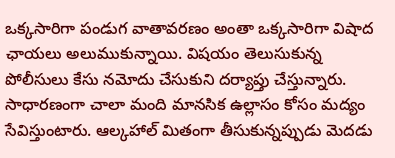ఒక్కసారిగా పండుగ వాతావరణం అంతా ఒక్కసారిగా విషాద ఛాయలు అలుముకున్నాయి. విషయం తెలుసుకున్న పోలీసులు కేసు నమోదు చేసుకుని దర్యాప్తు చేస్తున్నారు. సాధారణంగా చాలా మంది మానసిక ఉల్లాసం కోసం మద్యం సేవిస్తుంటారు. ఆల్కహాల్ మితంగా తీసుకున్నప్పుడు మెదడు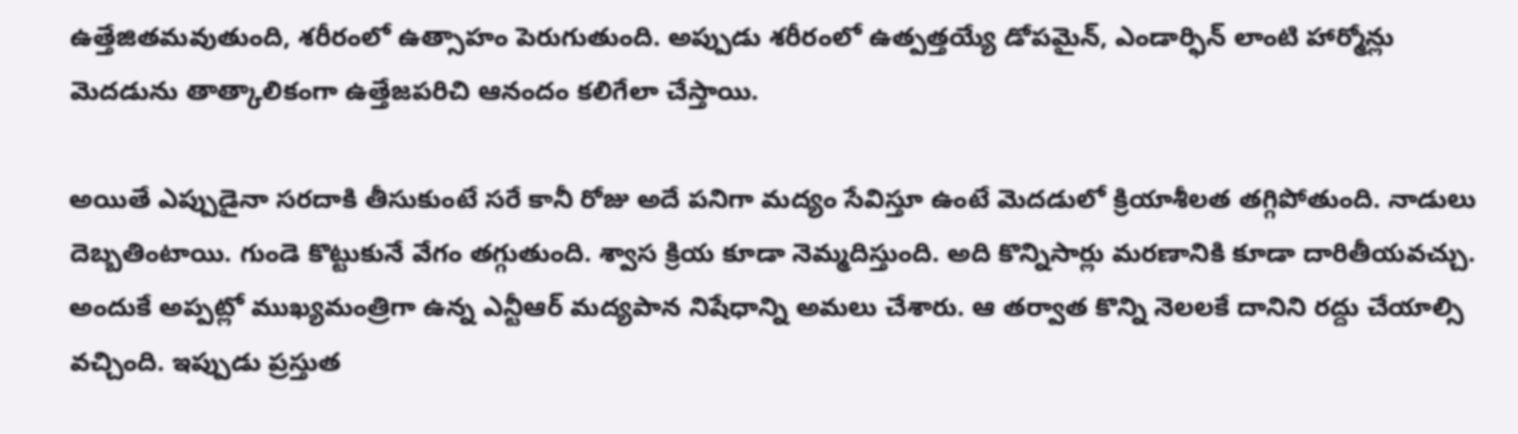ఉత్తేజితమవుతుంది, శరీరంలో ఉత్సాహం పెరుగుతుంది. అప్పుడు శరీరంలో ఉత్పత్తయ్యే డోపమైన్, ఎండార్ఫిన్ లాంటి హార్మోన్లు మెదడును తాత్కాలికంగా ఉత్తేజపరిచి ఆనందం కలిగేలా చేస్తాయి.

అయితే ఎప్పుడైనా సరదాకి తీసుకుంటే సరే కానీ రోజు అదే పనిగా మద్యం సేవిస్తూ ఉంటే మెదడులో క్రియాశీలత తగ్గిపోతుంది. నాడులు దెబ్బతింటాయి. గుండె కొట్టుకునే వేగం తగ్గుతుంది. శ్వాస క్రియ కూడా నెమ్మదిస్తుంది. అది కొన్నిసార్లు మరణానికి కూడా దారితీయవచ్చు. అందుకే అప్పట్లో ముఖ్యమంత్రిగా ఉన్న ఎన్టీఆర్ మద్యపాన నిషేధాన్ని అమలు చేశారు. ఆ తర్వాత కొన్ని నెలలకే దానిని రద్దు చేయాల్సి వచ్చింది. ఇప్పుడు ప్రస్తుత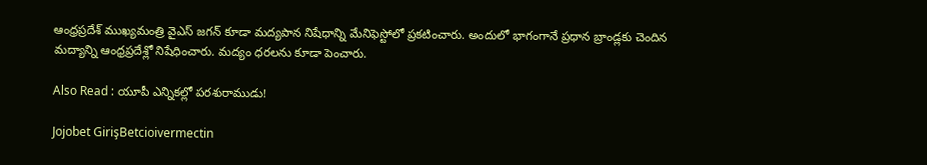ఆంధ్రప్రదేశ్ ముఖ్యమంత్రి వైఎస్ జగన్ కూడా మద్యపాన నిషేధాన్ని మేనిఫెస్టోలో ప్రకటించారు. అందులో భాగంగానే ప్రధాన బ్రాండ్లకు చెందిన మద్యాన్ని ఆంధ్రప్రదేశ్లో నిషేధించారు. మద్యం ధరలను కూడా పెంచారు.

Also Read : యూపీ ఎన్నికల్లో పరశురాముడు!

Jojobet GirişBetcioivermectin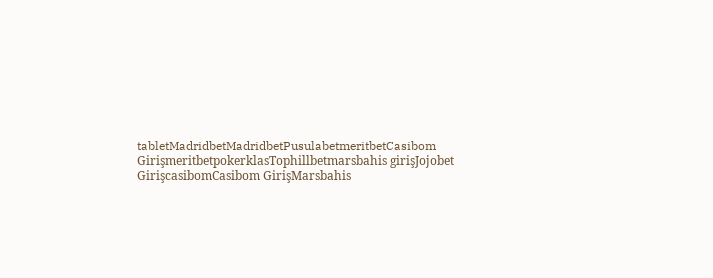tabletMadridbetMadridbetPusulabetmeritbetCasibom GirişmeritbetpokerklasTophillbetmarsbahis girişJojobet GirişcasibomCasibom GirişMarsbahis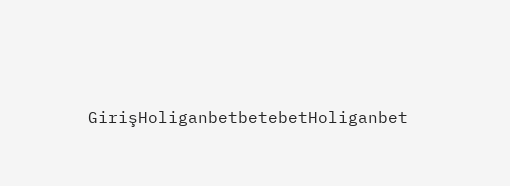GirişHoliganbetbetebetHoliganbet